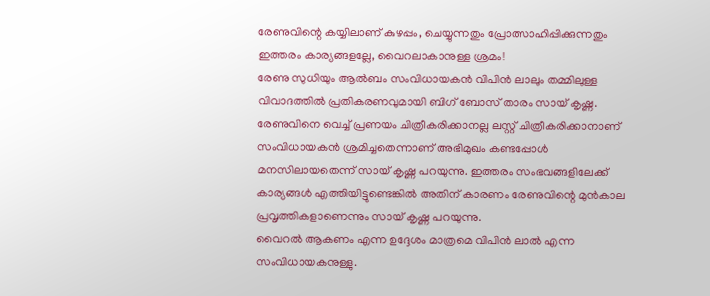രേണുവിന്റെ കയ്യിലാണ് കുഴപ്പം, ചെയ്യുന്നതും പ്രോത്സാഹിപ്പിക്കുന്നതും ഇത്തരം കാര്യങ്ങളല്ലേ, വൈറലാകാനുള്ള ശ്രമം!
രേണു സുധിയും ആൽബം സംവിധായകൻ വിപിൻ ലാലും തമ്മിലുള്ള വിവാദത്തിൽ പ്രതികരണവുമായി ബിഗ് ബോസ് താരം സായ് കൃഷ്ണ. രേണുവിനെ വെച്ച് പ്രണയം ചിത്രീകരിക്കാനല്ല ലസ്റ്റ് ചിത്രീകരിക്കാനാണ് സംവിധായകൻ ശ്രമിച്ചതെന്നാണ് അഭിമുഖം കണ്ടപ്പോൾ മനസിലായതെന്ന് സായ് കൃഷ്ണ പറയുന്നു. ഇത്തരം സംഭവങ്ങളിലേക്ക് കാര്യങ്ങൾ എത്തിയിട്ടുണ്ടെങ്കിൽ അതിന് കാരണം രേണുവിന്റെ മുൻകാല പ്രവൃത്തികളാണെന്നും സായ് കൃഷ്ണ പറയുന്നു.
വൈറൽ ആകണം എന്ന ഉദ്ദേശം മാത്രമെ വിപിൻ ലാൽ എന്ന സംവിധായകനുള്ളു.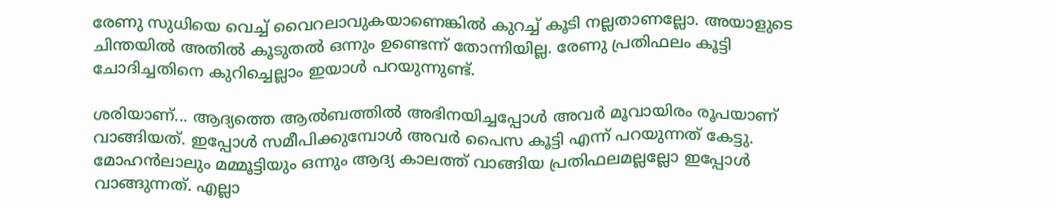രേണു സുധിയെ വെച്ച് വൈറലാവുകയാണെങ്കിൽ കുറച്ച് കൂടി നല്ലതാണല്ലോ. അയാളുടെ ചിന്തയിൽ അതിൽ കൂടുതൽ ഒന്നും ഉണ്ടെന്ന് തോന്നിയില്ല. രേണു പ്രതിഫലം കൂട്ടി ചോദിച്ചതിനെ കുറിച്ചെല്ലാം ഇയാൾ പറയുന്നുണ്ട്.

ശരിയാണ്... ആദ്യത്തെ ആൽബത്തിൽ അഭിനയിച്ചപ്പോൾ അവർ മൂവായിരം രൂപയാണ് വാങ്ങിയത്. ഇപ്പോൾ സമീപിക്കുമ്പോൾ അവർ പൈസ കൂട്ടി എന്ന് പറയുന്നത് കേട്ടു. മോഹൻലാലും മമ്മൂട്ടിയും ഒന്നും ആദ്യ കാലത്ത് വാങ്ങിയ പ്രതിഫലമല്ലല്ലോ ഇപ്പോൾ വാങ്ങുന്നത്. എല്ലാ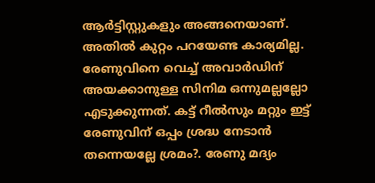ആർട്ടിസ്റ്റുകളും അങ്ങനെയാണ്. അതിൽ കുറ്റം പറയേണ്ട കാര്യമില്ല.
രേണുവിനെ വെച്ച് അവാർഡിന് അയക്കാനുള്ള സിനിമ ഒന്നുമല്ലല്ലോ എടുക്കുന്നത്. കട്ട് റീൽസും മറ്റും ഇട്ട് രേണുവിന് ഒപ്പം ശ്രദ്ധ നേടാൻ തന്നെയല്ലേ ശ്രമം?. രേണു മദ്യം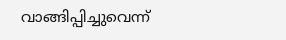വാങ്ങിപ്പിച്ചുവെന്ന്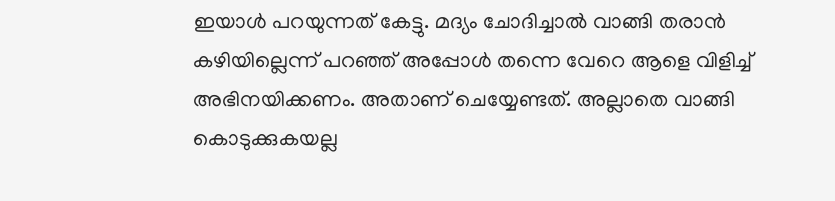ഇയാൾ പറയുന്നത് കേട്ടു. മദ്യം ചോദിച്ചാൽ വാങ്ങി തരാൻ കഴിയില്ലെന്ന് പറഞ്ഞ് അപ്പോൾ തന്നെ വേറെ ആളെ വിളിച്ച് അഭിനയിക്കണം. അതാണ് ചെയ്യേണ്ടത്. അല്ലാതെ വാങ്ങി കൊടുക്കുകയല്ല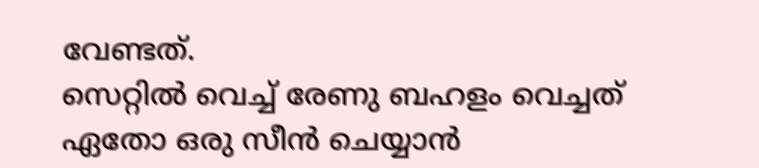വേണ്ടത്.
സെറ്റിൽ വെച്ച് രേണു ബഹളം വെച്ചത് ഏതോ ഒരു സീൻ ചെയ്യാൻ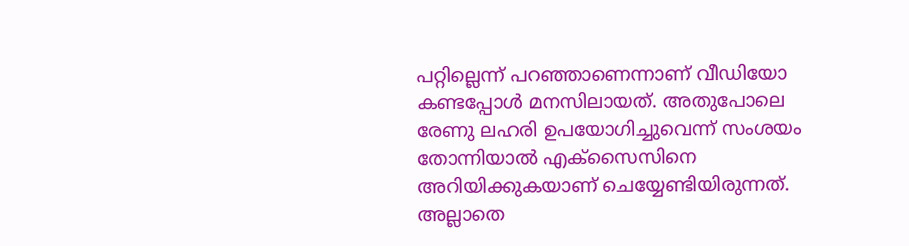പറ്റില്ലെന്ന് പറഞ്ഞാണെന്നാണ് വീഡിയോ കണ്ടപ്പോൾ മനസിലായത്. അതുപോലെ രേണു ലഹരി ഉപയോഗിച്ചുവെന്ന് സംശയം തോന്നിയാൽ എക്സൈസിനെ അറിയിക്കുകയാണ് ചെയ്യേണ്ടിയിരുന്നത്. അല്ലാതെ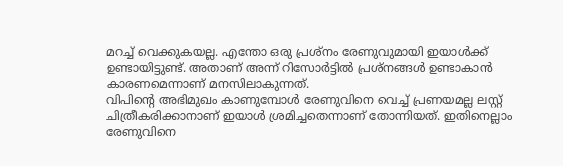മറച്ച് വെക്കുകയല്ല. എന്തോ ഒരു പ്രശ്നം രേണുവുമായി ഇയാൾക്ക് ഉണ്ടായിട്ടുണ്ട്. അതാണ് അന്ന് റിസോർട്ടിൽ പ്രശ്നങ്ങൾ ഉണ്ടാകാൻ കാരണമെന്നാണ് മനസിലാകുന്നത്.
വിപിന്റെ അഭിമുഖം കാണുമ്പോൾ രേണുവിനെ വെച്ച് പ്രണയമല്ല ലസ്റ്റ് ചിത്രീകരിക്കാനാണ് ഇയാൾ ശ്രമിച്ചതെന്നാണ് തോന്നിയത്. ഇതിനെല്ലാം രേണുവിനെ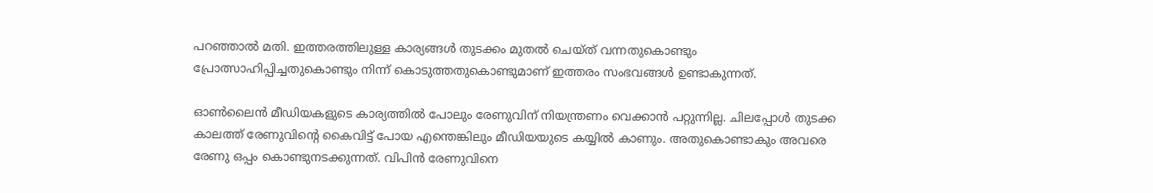പറഞ്ഞാൽ മതി. ഇത്തരത്തിലുള്ള കാര്യങ്ങൾ തുടക്കം മുതൽ ചെയ്ത് വന്നതുകൊണ്ടും പ്രോത്സാഹിപ്പിച്ചതുകൊണ്ടും നിന്ന് കൊടുത്തതുകൊണ്ടുമാണ് ഇത്തരം സംഭവങ്ങൾ ഉണ്ടാകുന്നത്.

ഓൺലൈൻ മീഡിയകളുടെ കാര്യത്തിൽ പോലും രേണുവിന് നിയന്ത്രണം വെക്കാൻ പറ്റുന്നില്ല. ചിലപ്പോൾ തുടക്ക കാലത്ത് രേണുവിന്റെ കൈവിട്ട് പോയ എന്തെങ്കിലും മീഡിയയുടെ കയ്യിൽ കാണും. അതുകൊണ്ടാകും അവരെ രേണു ഒപ്പം കൊണ്ടുനടക്കുന്നത്. വിപിൻ രേണുവിനെ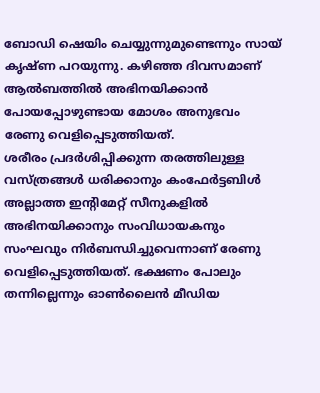ബോഡി ഷെയിം ചെയ്യുന്നുമുണ്ടെന്നും സായ് കൃഷ്ണ പറയുന്നു. കഴിഞ്ഞ ദിവസമാണ് ആൽബത്തിൽ അഭിനയിക്കാൻ പോയപ്പോഴുണ്ടായ മോശം അനുഭവം രേണു വെളിപ്പെടുത്തിയത്.
ശരീരം പ്രദർശിപ്പിക്കുന്ന തരത്തിലുള്ള വസ്ത്രങ്ങൾ ധരിക്കാനും കംഫേർട്ടബിൾ അല്ലാത്ത ഇന്റിമേറ്റ് സീനുകളിൽ അഭിനയിക്കാനും സംവിധായകനും സംഘവും നിർബന്ധിച്ചുവെന്നാണ് രേണു വെളിപ്പെടുത്തിയത്. ഭക്ഷണം പോലും തന്നില്ലെന്നും ഓൺലൈൻ മീഡിയ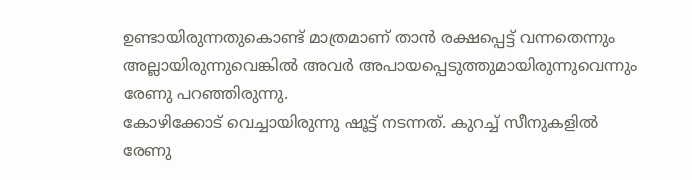ഉണ്ടായിരുന്നതുകൊണ്ട് മാത്രമാണ് താൻ രക്ഷപ്പെട്ട് വന്നതെന്നും അല്ലായിരുന്നുവെങ്കിൽ അവർ അപായപ്പെടുത്തുമായിരുന്നുവെന്നും രേണു പറഞ്ഞിരുന്നു.
കോഴിക്കോട് വെച്ചായിരുന്നു ഷൂട്ട് നടന്നത്. കുറച്ച് സീനുകളിൽ രേണു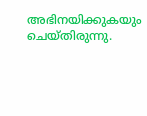അഭിനയിക്കുകയും ചെയ്തിരുന്നു.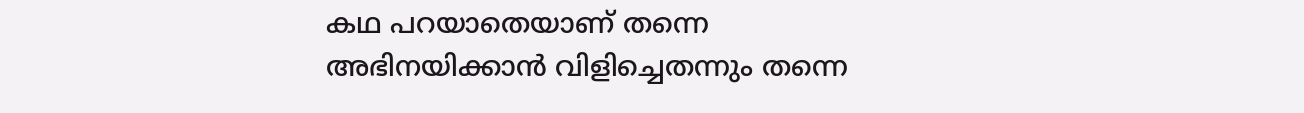കഥ പറയാതെയാണ് തന്നെ അഭിനയിക്കാൻ വിളിച്ചെതന്നും തന്നെ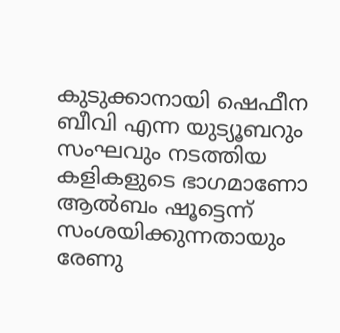കുടുക്കാനായി ഷെഫീന ബീവി എന്ന യുട്യൂബറും സംഘവും നടത്തിയ കളികളുടെ ഭാഗമാണോ ആൽബം ഷൂട്ടെന്ന് സംശയിക്കുന്നതായും രേണു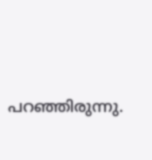പറഞ്ഞിരുന്നു.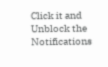Click it and Unblock the Notifications